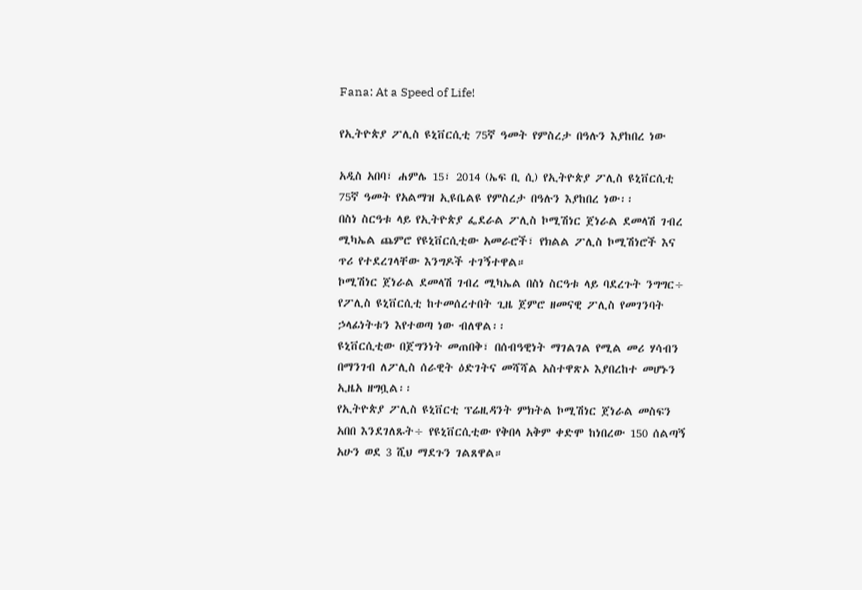Fana: At a Speed of Life!

የኢትዮጵያ ፖሊስ ዩኒቨርሲቲ 75ኛ ዓመት የምስረታ በዓሉን እያከበረ ነው

አዲስ አበባ፣ ሐምሌ 15፣ 2014 (ኤፍ ቢ ሲ) የኢትዮጵያ ፖሊስ ዩኒቨርሲቲ 75ኛ ዓመት የአልማዝ ኢዩቤልዩ የምስረታ በዓሉን እያከበረ ነው፡፡
በስነ ስርዓቱ ላይ የኢትዮጵያ ፌደራል ፖሊስ ኮሚሽነር ጀነራል ደመላሽ ገብረ ሚካኤል ጨምሮ የዩኒቨርሲቲው አመራሮች፣ የክልል ፖሊስ ኮሚሽነሮች እና ጥሪ የተደረገላቸው እንግዶች ተገኝተዋል።
ኮሚሽነር ጀነራል ደመላሽ ገብረ ሚካኤል በስነ ስርዓቱ ላይ ባደረጉት ንግግር÷ የፖሊስ ዩኒቨርሲቲ ከተመሰረተበት ጊዜ ጀምሮ ዘመናዊ ፖሊስ የመገንባት ኃላፊነትቱን እየተወጣ ነው ብለዋል፡፡
ዩኒቨርሲቲው በጀግንነት መጠበቅ፣ በሰብዓዊነት ማገልገል የሚል መሪ ሃሳብን በማንገብ ለፖሊስ ሰራዊት ዕድገትና መሻሻል አስተዋጽኦ እያበረከተ መሆኑን ኢዜአ ዘግቧል፡፡
የኢትዮጵያ ፖሊስ ዩኒቨርቲ ፕሬዚዳንት ምክትል ኮሚሽነር ጀነራል መስፍን አበበ እንደገለጹት÷ የዩኒቨርሲቲው የቅበላ አቅም ቀድሞ ከነበረው 150 ሰልጣኝ አሁን ወደ 3 ሺህ ማደጉን ገልጸዋል።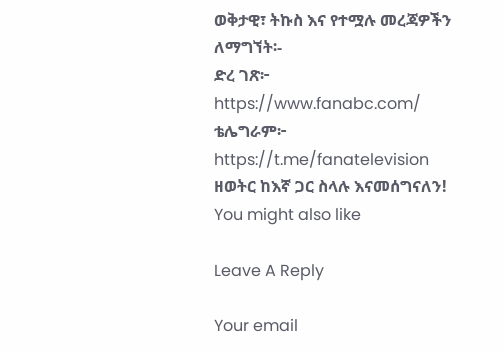ወቅታዊ፣ ትኩስ እና የተሟሉ መረጃዎችን ለማግኘት፡-
ድረ ገጽ፦ https://www.fanabc.com/
ቴሌግራም፦ https://t.me/fanatelevision
ዘወትር ከእኛ ጋር ስላሉ እናመሰግናለን!
You might also like

Leave A Reply

Your email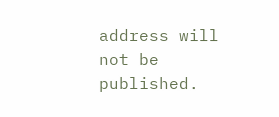address will not be published.